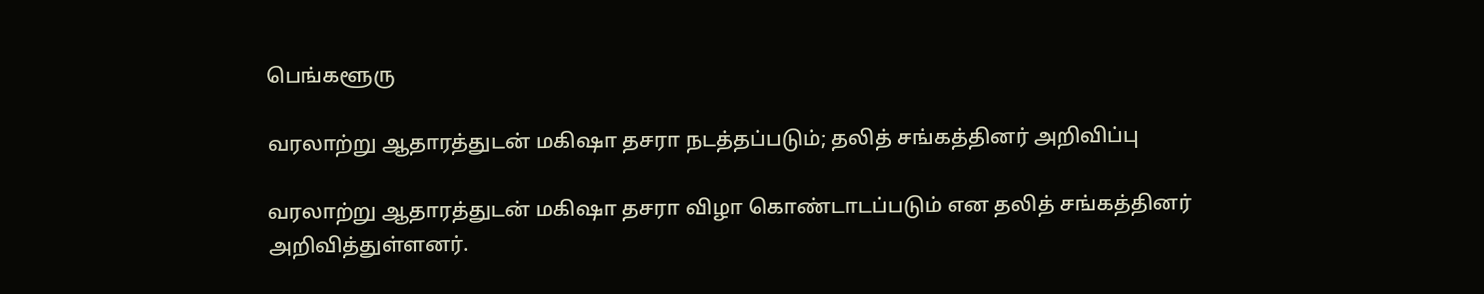பெங்களூரு

வரலாற்று ஆதாரத்துடன் மகிஷா தசரா நடத்தப்படும்; தலித் சங்கத்தினர் அறிவிப்பு

வரலாற்று ஆதாரத்துடன் மகிஷா தசரா விழா கொண்டாடப்படும் என தலித் சங்கத்தினர் அறிவித்துள்ளனர்.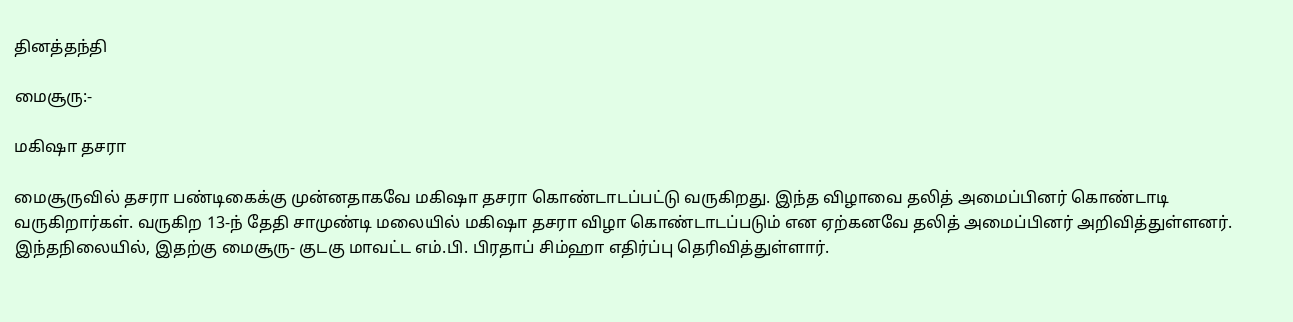தினத்தந்தி

மைசூரு:-

மகிஷா தசரா

மைசூருவில் தசரா பண்டிகைக்கு முன்னதாகவே மகிஷா தசரா கொண்டாடப்பட்டு வருகிறது. இந்த விழாவை தலித் அமைப்பினர் கொண்டாடி வருகிறார்கள். வருகிற 13-ந் தேதி சாமுண்டி மலையில் மகிஷா தசரா விழா கொண்டாடப்படும் என ஏற்கனவே தலித் அமைப்பினர் அறிவித்துள்ளனர். இந்தநிலையில், இதற்கு மைசூரு- குடகு மாவட்ட எம்.பி. பிரதாப் சிம்ஹா எதிர்ப்பு தெரிவித்துள்ளார்.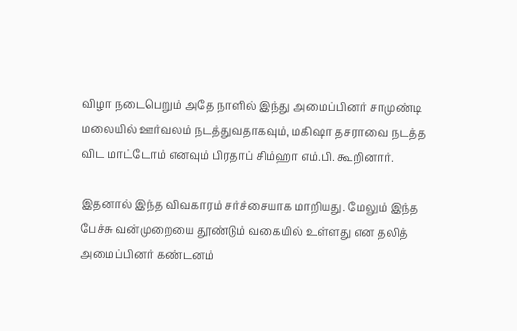விழா நடைபெறும் அதே நாளில் இந்து அமைப்பினர் சாமுண்டி மலையில் ஊர்வலம் நடத்துவதாகவும், மகிஷா தசராவை நடத்த விட மாட்டோம் எனவும் பிரதாப் சிம்ஹா எம்.பி. கூறினார்.

இதனால் இந்த விவகாரம் சர்ச்சையாக மாறியது. மேலும் இந்த பேச்சு வன்முறையை தூண்டும் வகையில் உள்ளது என தலித் அமைப்பினர் கண்டனம்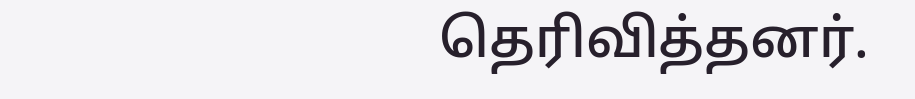தெரிவித்தனர்.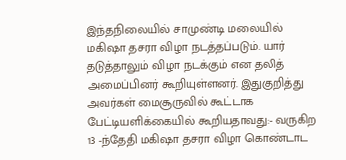இந்தநிலையில் சாமுண்டி மலையில் மகிஷா தசரா விழா நடத்தப்படும். யார் தடுத்தாலும் விழா நடக்கும் என தலித் அமைப்பினர் கூறியுள்ளனர். இதுகுறித்து அவர்கள் மைசூருவில் கூட்டாக பேட்டியளிக்கையில் கூறியதாவது:- வருகிற 13 -ந்தேதி மகிஷா தசரா விழா கொண்டாட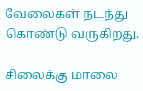வேலைகள் நடந்து கொண்டு வருகிறது.

சிலைக்கு மாலை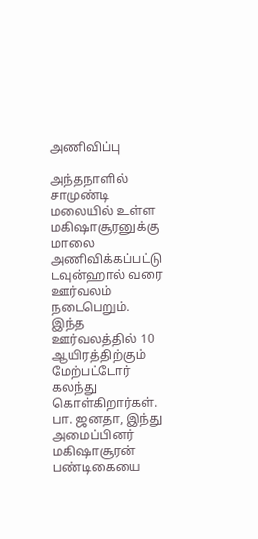அணிவிப்பு

அந்தநாளில் சாமுண்டி மலையில் உள்ள மகிஷாசூரனுக்கு மாலை அணிவிக்கப்பட்டு டவுன்ஹால் வரை ஊர்வலம் நடைபெறும். இந்த ஊர்வலத்தில் 10 ஆயிரத்திற்கும் மேற்பட்டோர் கலந்து கொள்கிறார்கள். பா. ஜனதா, இந்து அமைப்பினர் மகிஷாசூரன் பண்டிகையை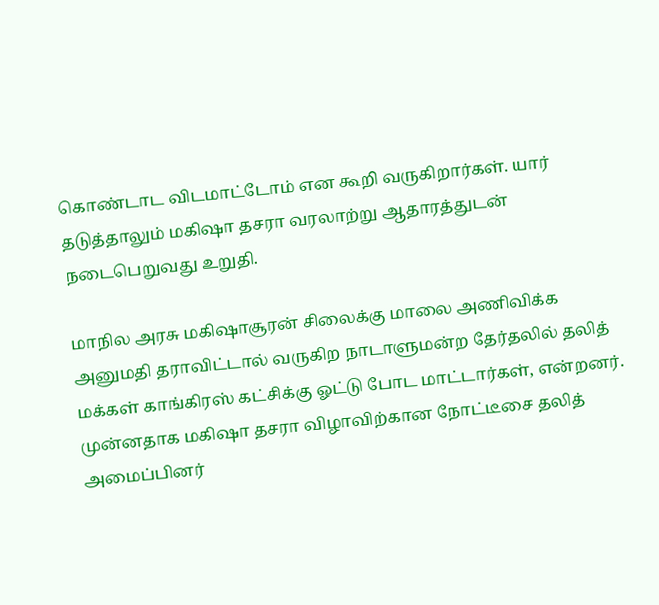கொண்டாட விடமாட்டோம் என கூறி வருகிறார்கள். யார் தடுத்தாலும் மகிஷா தசரா வரலாற்று ஆதாரத்துடன் நடைபெறுவது உறுதி.

மாநில அரசு மகிஷாசூரன் சிலைக்கு மாலை அணிவிக்க அனுமதி தராவிட்டால் வருகிற நாடாளுமன்ற தேர்தலில் தலித் மக்கள் காங்கிரஸ் கட்சிக்கு ஓட்டு போட மாட்டார்கள், என்றனர். முன்னதாக மகிஷா தசரா விழாவிற்கான நோட்டீசை தலித் அமைப்பினர்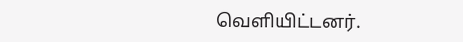வெளியிட்டனர்.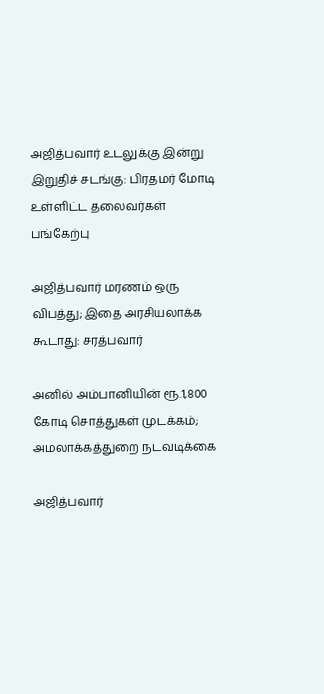அஜித்பவார் உடலுக்கு இன்று இறுதிச் சடங்கு: பிரதமர் மோடி உள்ளிட்ட தலைவர்கள் பங்கேற்பு

அஜித்பவார் மரணம் ஒரு விபத்து; இதை அரசியலாக்க கூடாது: சரத்பவார்

அனில் அம்பானியின் ரூ.1,800 கோடி சொத்துகள் முடக்கம்; அமலாக்கத்துறை நடவடிக்கை

அஜித்பவார்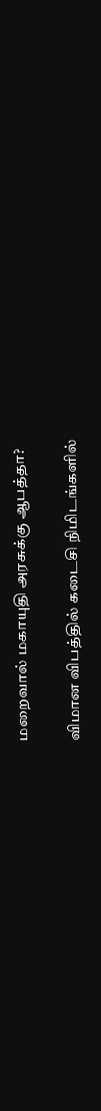மறைவால் மகாயுதி அரசுக்கு ஆபத்தா?

விமான விபத்தில் கடைசி நிமிடங்களில்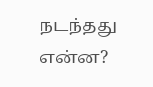நடந்தது என்ன?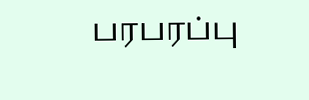பரபரப்பு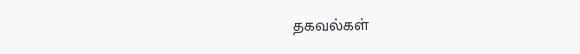தகவல்கள்